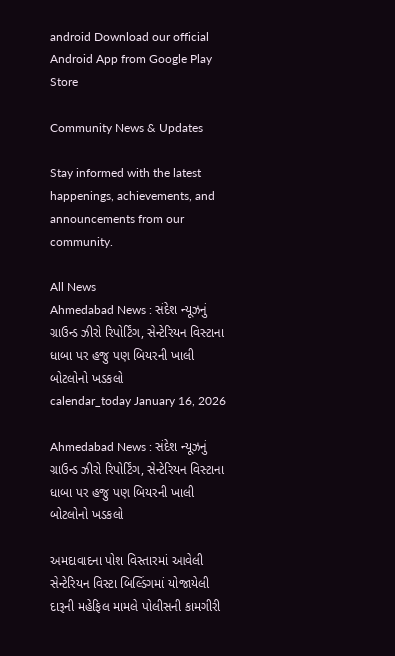android Download our official Android App from Google Play Store

Community News & Updates

Stay informed with the latest happenings, achievements, and announcements from our community.

All News
Ahmedabad News : સંદેશ ન્યૂઝનું ગ્રાઉન્ડ ઝીરો રિપોર્ટિંગ, સેન્ટેરિયન વિસ્ટાના ધાબા પર હજુ પણ બિયરની ખાલી બોટલોનો ખડકલો
calendar_today January 16, 2026

Ahmedabad News : સંદેશ ન્યૂઝનું ગ્રાઉન્ડ ઝીરો રિપોર્ટિંગ, સેન્ટેરિયન વિસ્ટાના ધાબા પર હજુ પણ બિયરની ખાલી બોટલોનો ખડકલો

અમદાવાદના પોશ વિસ્તારમાં આવેલી સેન્ટેરિયન વિસ્ટા બિલ્ડિંગમાં યોજાયેલી દારૂની મહેફિલ મામલે પોલીસની કામગીરી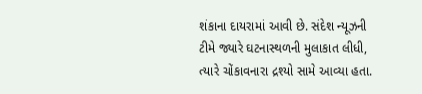શંકાના દાયરામાં આવી છે. સંદેશ ન્યૂઝની ટીમે જ્યારે ઘટનાસ્થળની મુલાકાત લીધી, ત્યારે ચોંકાવનારા દ્રશ્યો સામે આવ્યા હતા.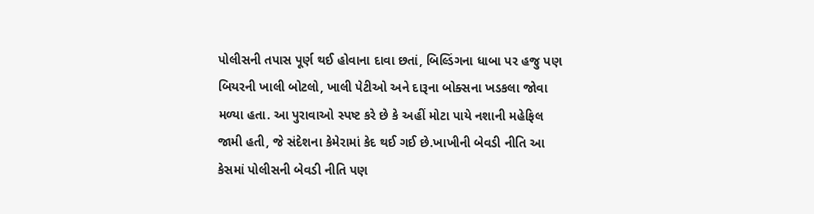પોલીસની તપાસ પૂર્ણ થઈ હોવાના દાવા છતાં, બિલ્ડિંગના ધાબા પર હજુ પણ બિયરની ખાલી બોટલો, ખાલી પેટીઓ અને દારૂના બોક્સના ખડકલા જોવા મળ્યા હતા. આ પુરાવાઓ સ્પષ્ટ કરે છે કે અહીં મોટા પાયે નશાની મહેફિલ જામી હતી, જે સંદેશના કેમેરામાં કેદ થઈ ગઈ છે.ખાખીની બેવડી નીતિ આ કેસમાં પોલીસની બેવડી નીતિ પણ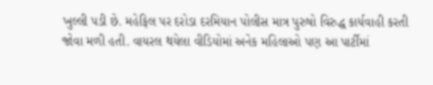ખુલ્લી પડી છે. મહેફિલ પર દરોડા દરમિયાન પોલીસ માત્ર પુરુષો વિરુદ્ધ કાર્યવાહી કરતી જોવા મળી હતી. વાયરલ થયેલા વીડિયોમાં અનેક મહિલાઓ પણ આ પાર્ટીમાં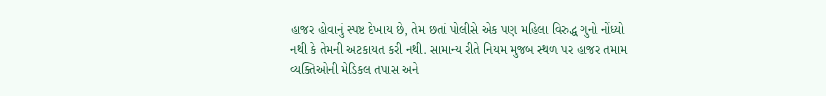હાજર હોવાનું સ્પષ્ટ દેખાય છે, તેમ છતાં પોલીસે એક પણ મહિલા વિરુદ્ધ ગુનો નોંધ્યો નથી કે તેમની અટકાયત કરી નથી. સામાન્ય રીતે નિયમ મુજબ સ્થળ પર હાજર તમામ વ્યક્તિઓની મેડિકલ તપાસ અને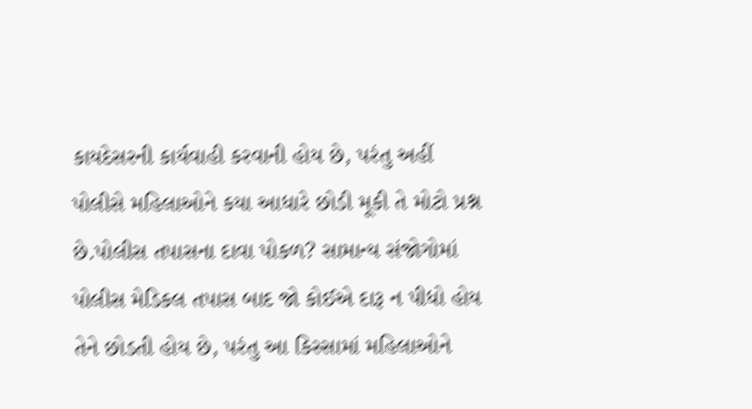કાયદેસરની કાર્યવાહી કરવાની હોય છે, પરંતુ અહીં પોલીસે મહિલાઓને કયા આધારે છોડી મૂકી તે મોટો પ્રશ્ન છે.પોલીસ તપાસના દાવા પોકળ? સામાન્ય સંજોગોમાં પોલીસ મેડિકલ તપાસ બાદ જો કોઈએ દારૂ ન પીધો હોય તેને છોડતી હોય છે, પરંતુ આ કિસ્સામાં મહિલાઓને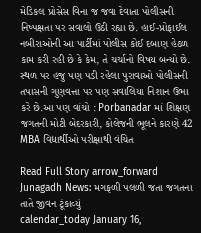મેડિકલ પ્રોસેસ વિના જ જવા દેવાતા પોલીસની નિષ્પક્ષતા પર સવાલો ઉઠી રહ્યા છે. હાઈ-પ્રોફાઈલ નબીરાઓની આ પાર્ટીમાં પોલીસ કોઈ દબાણ હેઠળ કામ કરી રહી છે કે કેમ, તે ચર્ચાનો વિષય બન્યો છે. સ્થળ પર હજુ પણ પડી રહેલા પુરાવાઓ પોલીસની તપાસની ગુણવત્તા પર પણ સવાલિયા નિશાન ઉભા કરે છે.આ પણ વાંચો : Porbanadar માં શિક્ષણ જગતની મોટી બેદરકારી, કોલેજની ભૂલને કારણે 42 MBA વિદ્યાર્થીઓ પરીક્ષાથી વંચિત

Read Full Story arrow_forward
Junagadh News: મગફળી પલળી જતા જગતના તાતે જીવન ટૂંકાવ્યું
calendar_today January 16,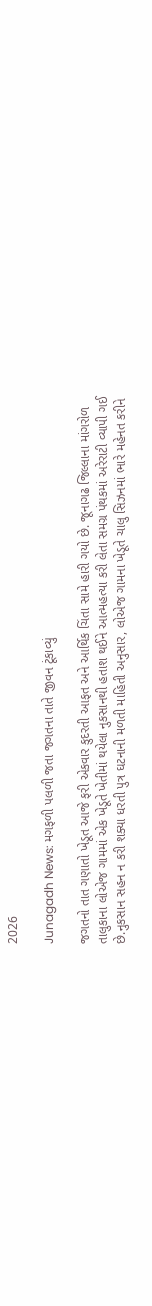2026

Junagadh News: મગફળી પલળી જતા જગતના તાતે જીવન ટૂંકાવ્યું

જગતનો તાત ગણાતો ખેડૂત આજે ફરી એકવાર કુદરતી આફત અને આર્થિક ચિંતા સામે હારી ગયો છે. જૂનાગઢ જિલ્લાના માંગરોળ તાલુકાના લોએજ ગામમાં એક ખેડૂતે ખેતીમાં થયેલા નુકસાનથી હતાશ થઈને આત્મહત્યા કરી લેતા સમગ્ર પંથકમાં અરેરાટી વ્યાપી ગઈ છે.નુકસાન સહન ન કરી શક્યા ધરતી પુત્ર ઘટનાની મળતી માહિતી અનુસાર, લોએજ ગામના ખેડૂતે ચાલુ સિઝનમાં ભારે મહેનત કરીને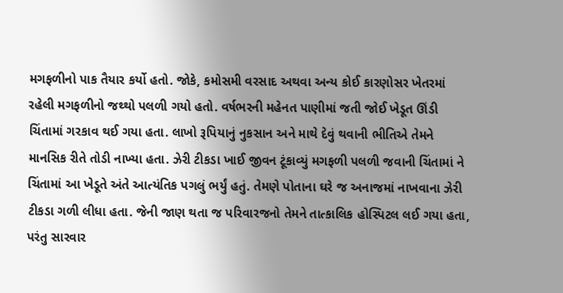મગફળીનો પાક તૈયાર કર્યો હતો. જોકે, કમોસમી વરસાદ અથવા અન્ય કોઈ કારણોસર ખેતરમાં રહેલી મગફળીનો જથ્થો પલળી ગયો હતો. વર્ષભરની મહેનત પાણીમાં જતી જોઈ ખેડૂત ઊંડી ચિંતામાં ગરકાવ થઈ ગયા હતા. લાખો રૂપિયાનું નુકસાન અને માથે દેવું થવાની ભીતિએ તેમને માનસિક રીતે તોડી નાખ્યા હતા. ઝેરી ટીકડા ખાઈ જીવન ટૂંકાવ્યું મગફળી પલળી જવાની ચિંતામાં ને ચિંતામાં આ ખેડૂતે અંતે આત્યંતિક પગલું ભર્યું હતું. તેમણે પોતાના ઘરે જ અનાજમાં નાખવાના ઝેરી ટીકડા ગળી લીધા હતા. જેની જાણ થતા જ પરિવારજનો તેમને તાત્કાલિક હોસ્પિટલ લઈ ગયા હતા, પરંતુ સારવાર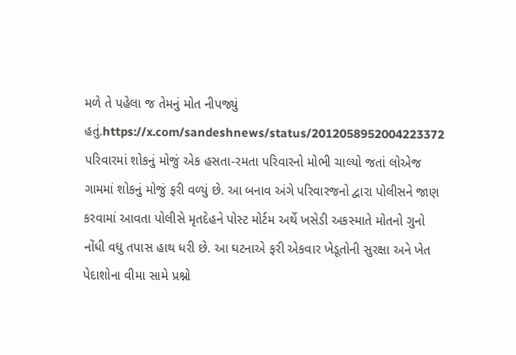મળે તે પહેલા જ તેમનું મોત નીપજ્યું હતું.https://x.com/sandeshnews/status/2012058952004223372 પરિવારમાં શોકનું મોજું એક હસતા-રમતા પરિવારનો મોભી ચાલ્યો જતાં લોએજ ગામમાં શોકનું મોજું ફરી વળ્યું છે. આ બનાવ અંગે પરિવારજનો દ્વારા પોલીસને જાણ કરવામાં આવતા પોલીસે મૃતદેહને પોસ્ટ મોર્ટમ અર્થે ખસેડી અકસ્માતે મોતનો ગુનો નોંધી વધુ તપાસ હાથ ધરી છે. આ ઘટનાએ ફરી એકવાર ખેડૂતોની સુરક્ષા અને ખેત પેદાશોના વીમા સામે પ્રશ્નો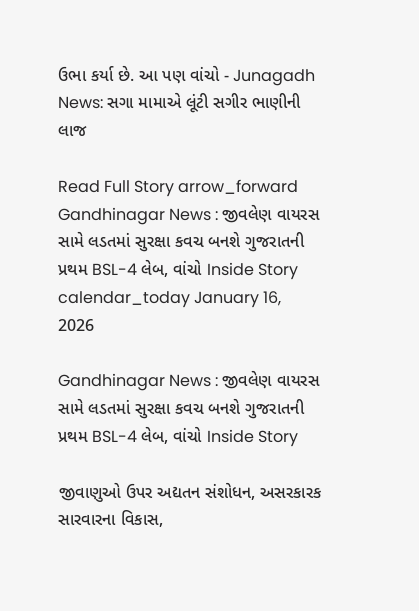ઉભા કર્યા છે. આ પણ વાંચો - Junagadh News: સગા મામાએ લૂંટી સગીર ભાણીની લાજ

Read Full Story arrow_forward
Gandhinagar News : જીવલેણ વાયરસ સામે લડતમાં સુરક્ષા કવચ બનશે ગુજરાતની પ્રથમ BSL-4 લેબ, વાંચો Inside Story
calendar_today January 16, 2026

Gandhinagar News : જીવલેણ વાયરસ સામે લડતમાં સુરક્ષા કવચ બનશે ગુજરાતની પ્રથમ BSL-4 લેબ, વાંચો Inside Story

જીવાણુઓ ઉપર અદ્યતન સંશોધન, અસરકારક સારવારના વિકાસ,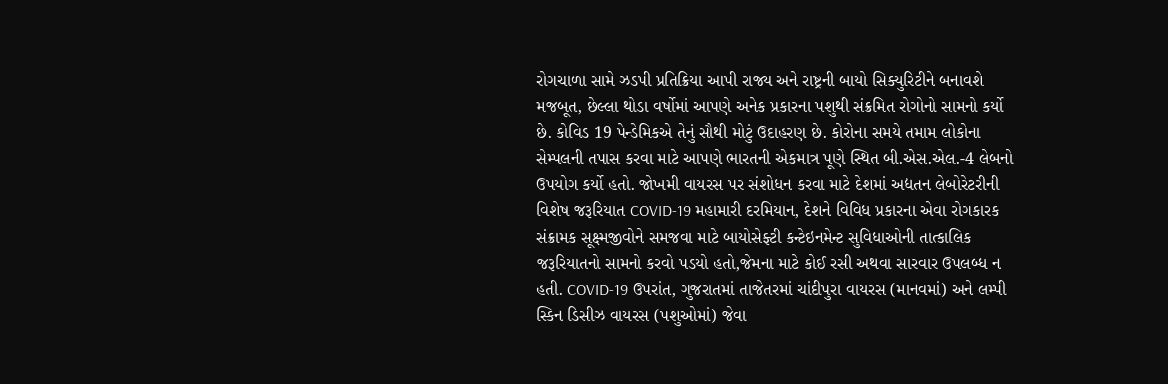રોગચાળા સામે ઝડપી પ્રતિક્રિયા આપી રાજ્ય અને રાષ્ટ્રની બાયો સિક્યુરિટીને બનાવશે મજબૂત, છેલ્લા થોડા વર્ષોમાં આપણે અનેક પ્રકારના પશુથી સંક્રમિત રોગોનો સામનો કર્યો છે. કોવિડ 19 પેન્ડેમિકએ તેનું સૌથી મોટું ઉદાહરણ છે. કોરોના સમયે તમામ લોકોના સેમ્પલની તપાસ કરવા માટે આપણે ભારતની એકમાત્ર પૂણે સ્થિત બી.એસ.એલ.-4 લેબનો ઉપયોગ કર્યો હતો. જોખમી વાયરસ પર સંશોધન કરવા માટે દેશમાં અદ્યતન લેબોરેટરીની વિશેષ જરૂરિયાત COVID-19 મહામારી દરમિયાન, દેશને વિવિધ પ્રકારના એવા રોગકારક સંક્રામક સૂક્ષ્મજીવોને સમજવા માટે બાયોસેફ્ટી કન્ટેઇનમેન્ટ સુવિધાઓની તાત્કાલિક જરૂરિયાતનો સામનો કરવો પડયો હતો,જેમના માટે કોઈ રસી અથવા સારવાર ઉપલબ્ધ ન હતી. COVID-19 ઉપરાંત, ગુજરાતમાં તાજેતરમાં ચાંદીપુરા વાયરસ (માનવમાં) અને લમ્પી સ્કિન ડિસીઝ વાયરસ (પશુઓમાં) જેવા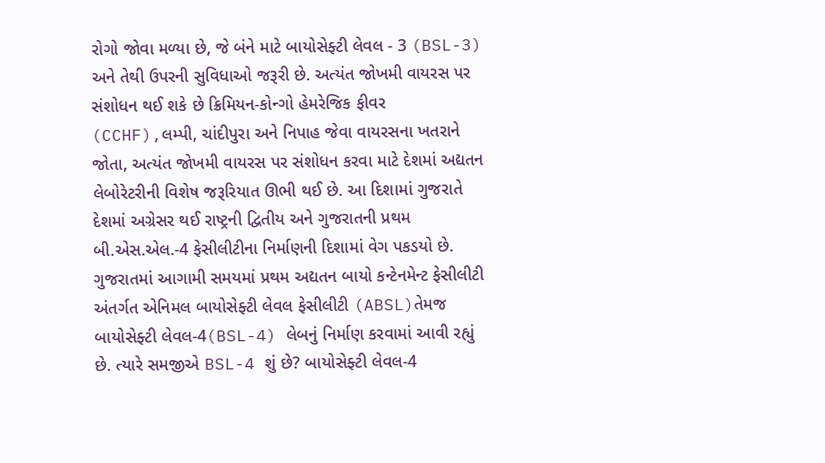રોગો જોવા મળ્યા છે, જે બંને માટે બાયોસેફ્ટી લેવલ - 3 (BSL-3) અને તેથી ઉપરની સુવિધાઓ જરૂરી છે. અત્યંત જોખમી વાયરસ પર સંશોધન થઈ શકે છે ક્રિમિયન-કોન્ગો હેમરેજિક ફીવર (CCHF),લમ્પી, ચાંદીપુરા અને નિપાહ જેવા વાયરસના ખતરાને જોતા, અત્યંત જોખમી વાયરસ પર સંશોધન કરવા માટે દેશમાં અદ્યતન લેબોરેટરીની વિશેષ જરૂરિયાત ઊભી થઈ છે. આ દિશામાં ગુજરાતે દેશમાં અગ્રેસર થઈ રાષ્ટ્રની દ્વિતીય અને ગુજરાતની પ્રથમ બી.એસ.એલ.-4 ફેસીલીટીના નિર્માણની દિશામાં વેગ પકડયો છે. ગુજરાતમાં આગામી સમયમાં પ્રથમ અદ્યતન બાયો કન્ટેનમેન્ટ ફેસીલીટી અંતર્ગત એનિમલ બાયોસેફ્ટી લેવલ ફેસીલીટી (ABSL)તેમજ બાયોસેફ્ટી લેવલ-4(BSL-4) લેબનું નિર્માણ કરવામાં આવી રહ્યું છે. ત્યારે સમજીએ BSL-4 શું છે? બાયોસેફ્ટી લેવલ-4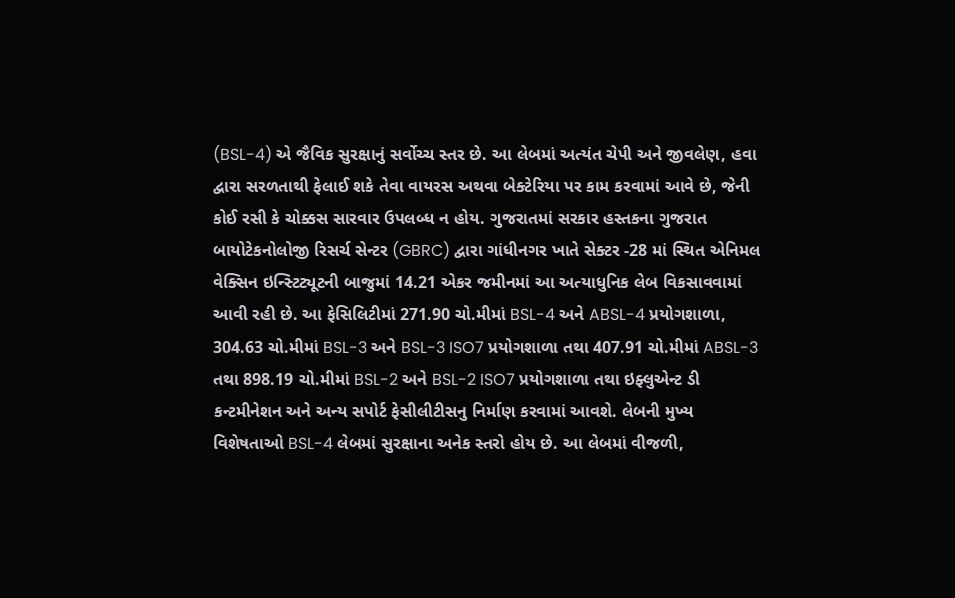(BSL-4) એ જૈવિક સુરક્ષાનું સર્વોચ્ચ સ્તર છે. આ લેબમાં અત્યંત ચેપી અને જીવલેણ, હવા દ્વારા સરળતાથી ફેલાઈ શકે તેવા વાયરસ અથવા બેક્ટેરિયા પર કામ કરવામાં આવે છે, જેની કોઈ રસી કે ચોક્કસ સારવાર ઉપલબ્ધ ન હોય. ગુજરાતમાં સરકાર હસ્તકના ગુજરાત બાયોટેકનોલોજી રિસર્ચ સેન્ટર (GBRC) દ્વારા ગાંધીનગર ખાતે સેક્ટર -28 માં સ્થિત એનિમલ વેક્સિન ઇન્સ્ટિટ્યૂટની બાજુમાં 14.21 એકર જમીનમાં આ અત્યાધુનિક લેબ વિકસાવવામાં આવી રહી છે. આ ફેસિલિટીમાં 271.90 ચો.મીમાં BSL-4 અને ABSL-4 પ્રયોગશાળા, 304.63 ચો.મીમાં BSL-3 અને BSL-3 ISO7 પ્રયોગશાળા તથા 407.91 ચો.મીમાં ABSL-3 તથા 898.19 ચો.મીમાં BSL-2 અને BSL-2 ISO7 પ્રયોગશાળા તથા ઇફ્લુએન્ટ ડી કન્ટમીનેશન અને અન્ય સપોર્ટ ફેસીલીટીસનુ નિર્માણ કરવામાં આવશે. લેબની મુખ્ય વિશેષતાઓ BSL-4 લેબમાં સુરક્ષાના અનેક સ્તરો હોય છે. આ લેબમાં વીજળી,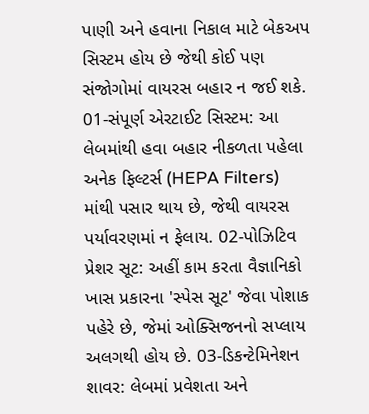પાણી અને હવાના નિકાલ માટે બેકઅપ સિસ્ટમ હોય છે જેથી કોઈ પણ સંજોગોમાં વાયરસ બહાર ન જઈ શકે. 01-સંપૂર્ણ એરટાઈટ સિસ્ટમ: આ લેબમાંથી હવા બહાર નીકળતા પહેલા અનેક ફિલ્ટર્સ (HEPA Filters) માંથી પસાર થાય છે, જેથી વાયરસ પર્યાવરણમાં ન ફેલાય. 02-પોઝિટિવ પ્રેશર સૂટ: અહીં કામ કરતા વૈજ્ઞાનિકો ખાસ પ્રકારના 'સ્પેસ સૂટ' જેવા પોશાક પહેરે છે, જેમાં ઓક્સિજનનો સપ્લાય અલગથી હોય છે. 03-ડિકન્ટેમિનેશન શાવર: લેબમાં પ્રવેશતા અને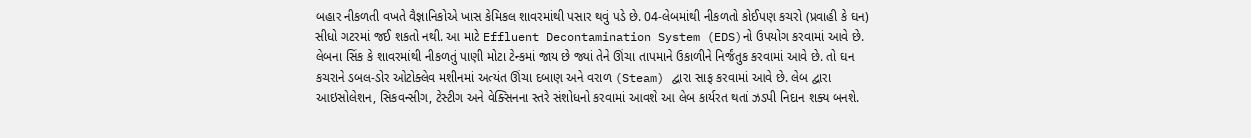બહાર નીકળતી વખતે વૈજ્ઞાનિકોએ ખાસ કેમિકલ શાવરમાંથી પસાર થવું પડે છે. 04-લેબમાંથી નીકળતો કોઈપણ કચરો (પ્રવાહી કે ઘન) સીધો ગટરમાં જઈ શકતો નથી. આ માટે Effluent Decontamination System (EDS)નો‌ ઉપયોગ કરવામાં આવે છે. લેબના સિંક કે શાવરમાંથી નીકળતું પાણી મોટા ટેન્કમાં જાય છે જ્યાં તેને ઊંચા તાપમાને ઉકાળીને નિર્જંતુક કરવામાં આવે છે. તો ઘન કચરાને ડબલ-ડોર ઓટોક્લેવ મશીનમાં અત્યંત ઊંચા દબાણ અને વરાળ (Steam) દ્વારા સાફ કરવામાં આવે છે. લેબ દ્વારા આઇસોલેશન, સિકવન્સીગ, ટેસ્ટીગ અને વેક્સિનના સ્તરે સંશોધનો કરવામાં આવશે આ લેબ કાર્યરત થતાં ઝડપી નિદાન શક્ય બનશે.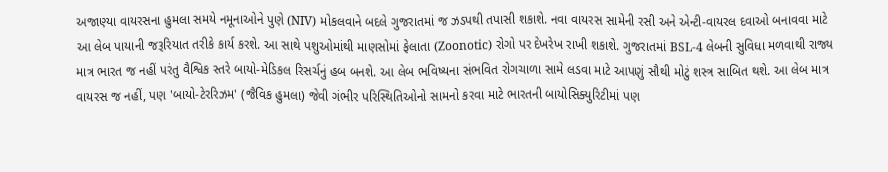અજાણ્યા વાયરસના હુમલા સમયે નમૂનાઓને પુણે (NIV) મોકલવાને બદલે ગુજરાતમાં જ ઝડપથી તપાસી શકાશે. નવા વાયરસ સામેની રસી અને એન્ટી-વાયરલ દવાઓ બનાવવા માટે આ લેબ પાયાની જરૂરિયાત તરીકે કાર્ય કરશે. આ સાથે પશુઓમાંથી માણસોમાં ફેલાતા (Zoonotic) રોગો પર દેખરેખ રાખી શકાશે. ગુજરાતમાં BSL-4 લેબની સુવિધા મળવાથી રાજ્ય માત્ર ભારત જ નહીં પરંતુ વૈશ્વિક સ્તરે બાયો-મેડિકલ રિસર્ચનું હબ બનશે. આ લેબ ભવિષ્યના સંભવિત રોગચાળા સામે લડવા માટે આપણું સૌથી મોટું શસ્ત્ર સાબિત થશે. આ લેબ માત્ર વાયરસ જ નહીં, પણ 'બાયો-ટેરરિઝમ' (જૈવિક હુમલા) જેવી ગંભીર પરિસ્થિતિઓનો સામનો કરવા માટે ભારતની બાયોસિક્યુરિટીમાં પણ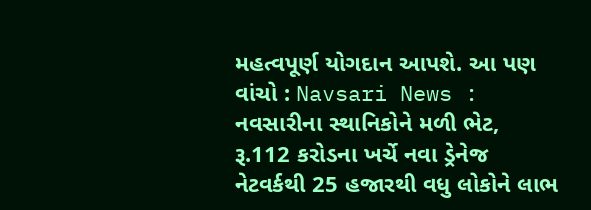મહત્વપૂર્ણ યોગદાન આપશે. આ પણ વાંચો : Navsari News : નવસારીના સ્થાનિકોને મળી ભેટ, રૂ.112 કરોડના ખર્ચે નવા ડ્રેનેજ નેટવર્કથી 25 હજારથી વધુ લોકોને લાભ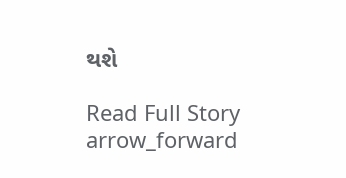થશે

Read Full Story arrow_forward